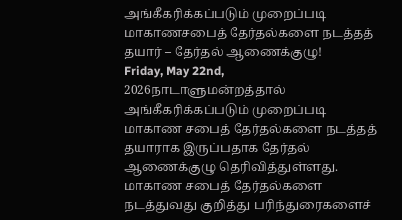அங்கீகரிக்கப்படும் முறைப்படி மாகாணசபைத் தேர்தல்களை நடத்தத் தயார் – தேர்தல் ஆணைக்குழு!
Friday, May 22nd, 2026நாடாளுமன்றத்தால் அங்கீகரிக்கப்படும் முறைப்படி மாகாண சபைத் தேர்தல்களை நடத்தத் தயாராக இருப்பதாக தேர்தல் ஆணைக்குழு தெரிவித்துள்ளது.
மாகாண சபைத் தேர்தல்களை நடத்துவது குறித்து பரிந்துரைகளைச்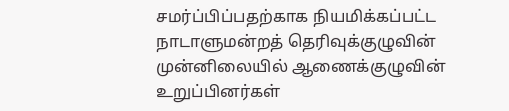சமர்ப்பிப்பதற்காக நியமிக்கப்பட்ட நாடாளுமன்றத் தெரிவுக்குழுவின் முன்னிலையில் ஆணைக்குழுவின் உறுப்பினர்கள்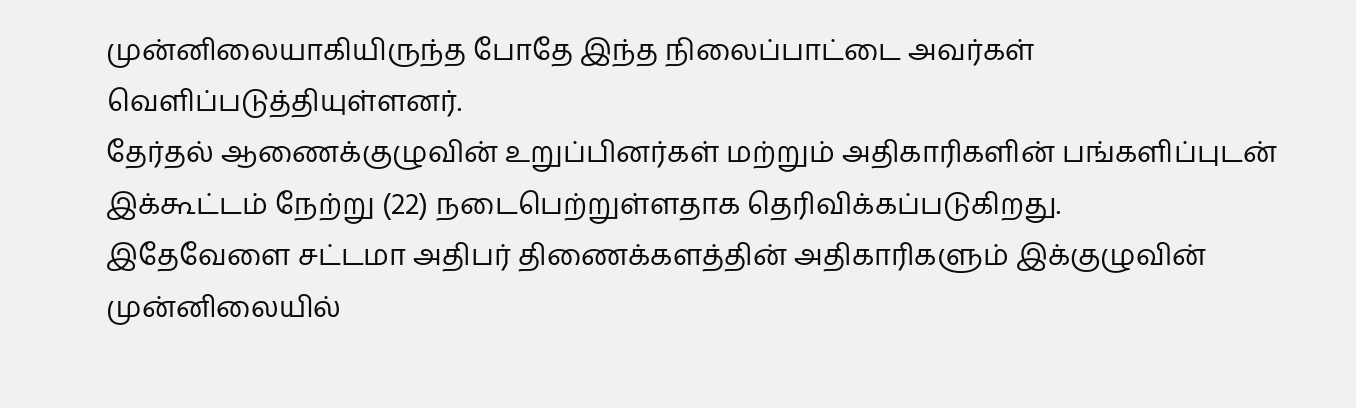முன்னிலையாகியிருந்த போதே இந்த நிலைப்பாட்டை அவர்கள் வெளிப்படுத்தியுள்ளனர்.
தேர்தல் ஆணைக்குழுவின் உறுப்பினர்கள் மற்றும் அதிகாரிகளின் பங்களிப்புடன் இக்கூட்டம் நேற்று (22) நடைபெற்றுள்ளதாக தெரிவிக்கப்படுகிறது.
இதேவேளை சட்டமா அதிபர் திணைக்களத்தின் அதிகாரிகளும் இக்குழுவின் முன்னிலையில்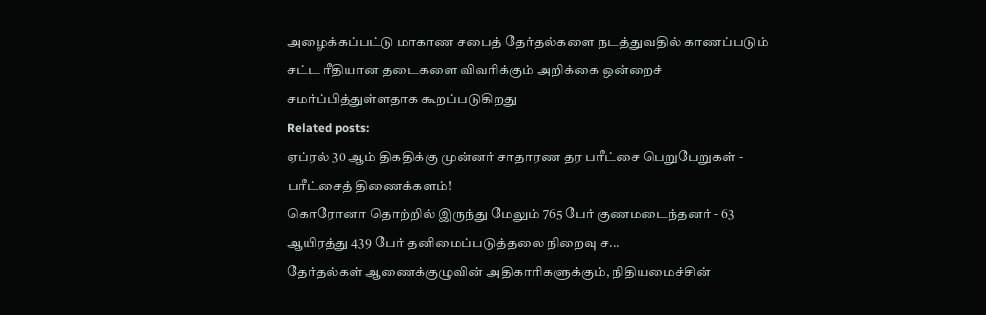அழைக்கப்பட்டு மாகாண சபைத் தேர்தல்களை நடத்துவதில் காணப்படும் சட்ட ரீதியான தடைகளை விவரிக்கும் அறிக்கை ஒன்றைச் சமர்ப்பித்துள்ளதாக கூறப்படுகிறது
Related posts:
ஏப்ரல் 30 ஆம் திகதிக்கு முன்னர் சாதாரண தர பரீட்சை பெறுபேறுகள் - பரீட்சைத் திணைக்களம்!
கொரோனா தொற்றில் இருந்து மேலும் 765 பேர் குணமடைந்தனர் - 63 ஆயிரத்து 439 பேர் தனிமைப்படுத்தலை நிறைவு ச...
தேர்தல்கள் ஆணைக்குழுவின் அதிகாரிகளுக்கும், நிதியமைச்சின்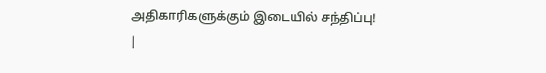அதிகாரிகளுக்கும் இடையில் சந்திப்பு!
|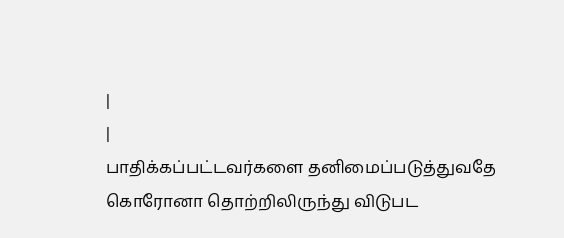|
|
பாதிக்கப்பட்டவர்களை தனிமைப்படுத்துவதே கொரோனா தொற்றிலிருந்து விடுபட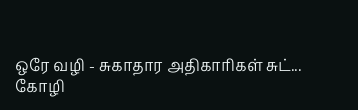ஒரே வழி - சுகாதார அதிகாரிகள் சுட்...
கோழி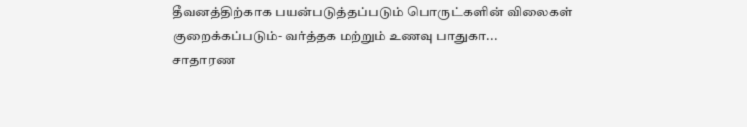தீவனத்திற்காக பயன்படுத்தப்படும் பொருட்களின் விலைகள் குறைக்கப்படும்- வர்த்தக மற்றும் உணவு பாதுகா...
சாதாரண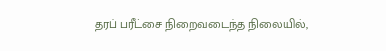தரப் பரீட்சை நிறைவடைந்த நிலையில்,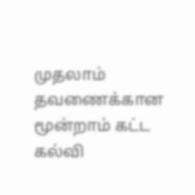முதலாம் தவணைக்கான மூன்றாம் கட்ட கல்வி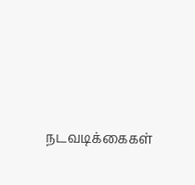நடவடிக்கைகள்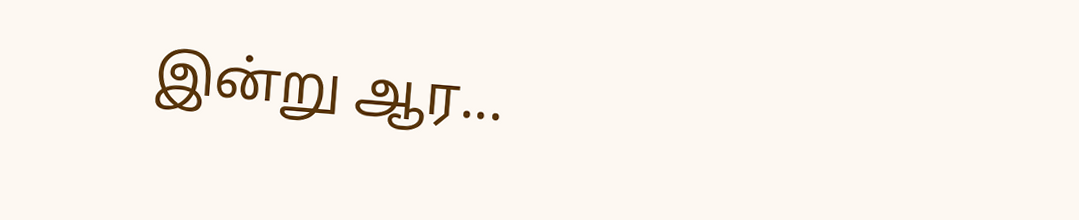இன்று ஆர...